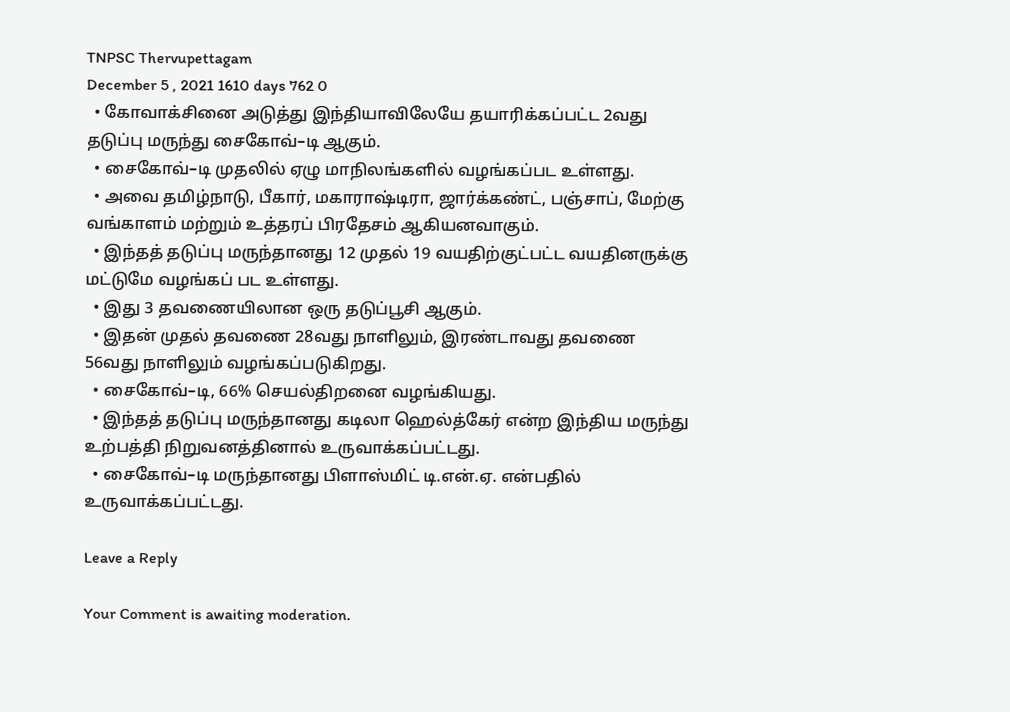TNPSC Thervupettagam
December 5 , 2021 1610 days 762 0
  • கோவாக்சினை அடுத்து இந்தியாவிலேயே தயாரிக்கப்பட்ட 2வது தடுப்பு மருந்து சைகோவ்–டி ஆகும்.
  • சைகோவ்–டி முதலில் ஏழு மாநிலங்களில் வழங்கப்பட உள்ளது.
  • அவை தமிழ்நாடு, பீகார், மகாராஷ்டிரா, ஜார்க்கண்ட், பஞ்சாப், மேற்கு வங்காளம் மற்றும் உத்தரப் பிரதேசம் ஆகியனவாகும்.
  • இந்தத் தடுப்பு மருந்தானது 12 முதல் 19 வயதிற்குட்பட்ட வயதினருக்கு மட்டுமே வழங்கப் பட உள்ளது.
  • இது 3 தவணையிலான ஒரு தடுப்பூசி ஆகும்.
  • இதன் முதல் தவணை 28வது நாளிலும், இரண்டாவது தவணை 56வது நாளிலும் வழங்கப்படுகிறது.
  • சைகோவ்–டி, 66% செயல்திறனை வழங்கியது.
  • இந்தத் தடுப்பு மருந்தானது கடிலா ஹெல்த்கேர் என்ற இந்திய மருந்து உற்பத்தி நிறுவனத்தினால் உருவாக்கப்பட்டது.
  • சைகோவ்–டி மருந்தானது பிளாஸ்மிட் டி.என்.ஏ. என்பதில் உருவாக்கப்பட்டது.

Leave a Reply

Your Comment is awaiting moderation.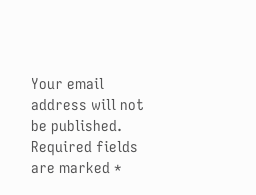Your email address will not be published. Required fields are marked *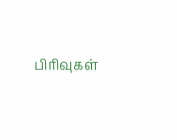பிரிவுகள்